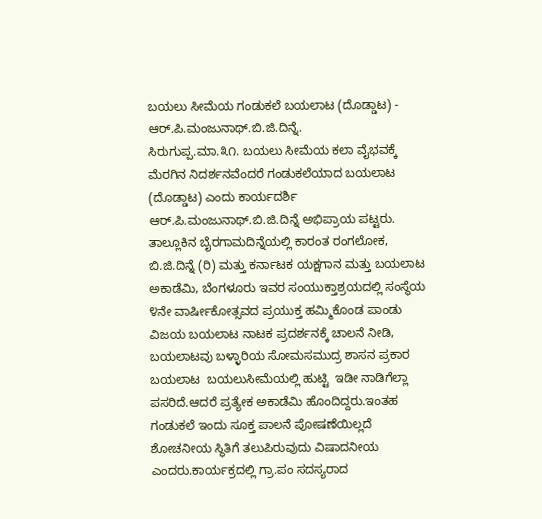ಬಯಲು ಸೀಮೆಯ ಗಂಡುಕಲೆ ಬಯಲಾಟ (ದೊಡ್ಡಾಟ) - ಆರ್.ಪಿ.ಮಂಜುನಾಥ್.ಬಿ.ಜಿ.ದಿನ್ನೆ.
ಸಿರುಗುಪ್ಪ.ಮಾ.೩೧. ಬಯಲು ಸೀಮೆಯ ಕಲಾ ವೈಭವಕ್ಕೆ ಮೆರಗಿನ ನಿದರ್ಶನವೆಂದರೆ ಗಂಡುಕಲೆಯಾದ ಬಯಲಾಟ (ದೊಡ್ಡಾಟ) ಎಂದು ಕಾರ್ಯದರ್ಶಿ ಆರ್.ಪಿ.ಮಂಜುನಾಥ್.ಬಿ.ಜಿ.ದಿನ್ನೆ ಅಭಿಪ್ರಾಯ ಪಟ್ಟರು.
ತಾಲ್ಲೂಕಿನ ಬೈರಗಾಮದಿನ್ನೆಯಲ್ಲಿ ಕಾರಂತ ರಂಗಲೋಕ, ಬಿ.ಜಿ.ದಿನ್ನೆ (ರಿ) ಮತ್ತು ಕರ್ನಾಟಕ ಯಕ್ಷಗಾನ ಮತ್ತು ಬಯಲಾಟ ಅಕಾಡೆಮಿ, ಬೆಂಗಳೂರು ಇವರ ಸಂಯುಕ್ತಾಶ್ರಯದಲ್ಲಿ ಸಂಸ್ಥೆಯ ೪ನೇ ವಾರ್ಷೀಕೋತ್ಸವದ ಪ್ರಯುಕ್ತ ಹಮ್ಮಿಕೊಂಡ ಪಾಂಡು ವಿಜಯ ಬಯಲಾಟ ನಾಟಕ ಪ್ರದರ್ಶನಕ್ಕೆ ಚಾಲನೆ ನೀಡಿ, ಬಯಲಾಟವು ಬಳ್ಳಾರಿಯ ಸೋಮಸಮುದ್ರ ಶಾಸನ ಪ್ರಕಾರ ಬಯಲಾಟ  ಬಯಲುಸೀಮೆಯಲ್ಲಿ ಹುಟ್ಟಿ  ಇಡೀ ನಾಡಿಗೆಲ್ಲಾ ಪಸರಿದೆ.ಆದರೆ ಪ್ರತ್ಯೇಕ ಅಕಾಡೆಮಿ ಹೊಂದಿದ್ದರು.ಇಂತಹ ಗಂಡುಕಲೆ ಇಂದು ಸೂಕ್ತ ಪಾಲನೆ ಪೋಷಣೆಯಿಲ್ಲದೆ ಶೋಚನೀಯ ಸ್ಥಿತಿಗೆ ತಲುಪಿರುವುದು ವಿಷಾದನೀಯ ಎಂದರು.ಕಾರ್ಯಕ್ರದಲ್ಲಿ ಗ್ರಾ.ಪಂ ಸದಸ್ಯರಾದ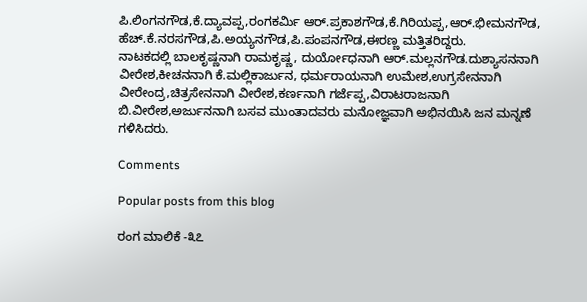ಪಿ.ಲಿಂಗನಗೌಡ,ಕೆ.ದ್ಯಾವಪ್ಪ,ರಂಗಕರ್ಮಿ ಆರ್.ಪ್ರಕಾಶಗೌಡ,ಕೆ.ಗಿರಿಯಪ್ಪ,ಆರ್.ಭೀಮನಗೌಡ, ಹೆಚ್.ಕೆ.ನರಸಗೌಡ,ಪಿ.ಅಯ್ಯನಗೌಡ,ಪಿ.ಪಂಪನಗೌಡ,ಈರಣ್ಣ ಮತ್ತಿತರಿದ್ದರು.
ನಾಟಕದಲ್ಲಿ ಬಾಲಕೃಷ್ಣನಾಗಿ ರಾಮಕೃಷ್ಣ, ದುರ್ಯೋಧನಾಗಿ ಆರ್.ಮಲ್ಲನಗೌಡ.ದುಶ್ಯಾಸನನಾಗಿ ವೀರೇಶ,ಕೀಚನನಾಗಿ ಕೆ.ಮಲ್ಲಿಕಾರ್ಜುನ, ಧರ್ಮರಾಯನಾಗಿ ಉಮೇಶ,ಉಗ್ರಸೇನನಾಗಿ ವೀರೇಂದ್ರ,ಚಿತ್ರಸೇನನಾಗಿ ವೀರೇಶ,ಕರ್ಣನಾಗಿ ಗರ್ಜೆಪ್ಪ,ವಿರಾಟರಾಜನಾಗಿ ಬಿ.ವೀರೇಶ,ಅರ್ಜುನನಾಗಿ ಬಸವ ಮುಂತಾದವರು ಮನೋಜ್ಞವಾಗಿ ಅಭಿನಯಿಸಿ ಜನ ಮನ್ನಣೆ ಗಳಿಸಿದರು.

Comments

Popular posts from this blog

ರಂಗ ಮಾಲಿಕೆ -೩೭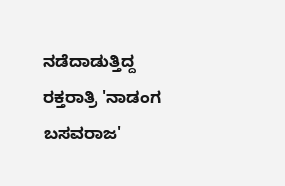ನಡೆದಾಡುತ್ತಿದ್ದ ರಕ್ತರಾತ್ರಿ 'ನಾಡಂಗ ಬಸವರಾಜ'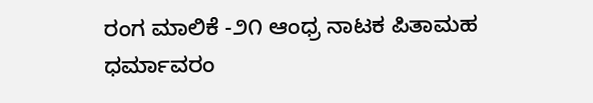ರಂಗ ಮಾಲಿಕೆ -೨೧ ಆಂಧ್ರ ನಾಟಕ ಪಿತಾಮಹ ಧರ್ಮಾವರಂ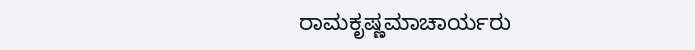ರಾಮಕೃಷ್ಣಮಾಚಾರ್ಯರು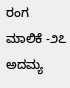ರಂಗ ಮಾಲಿಕೆ -೨೭ ಅದಮ್ಯ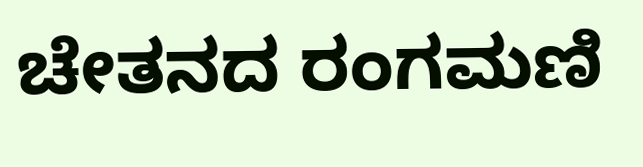ಚೇತನದ ರಂಗಮಣಿ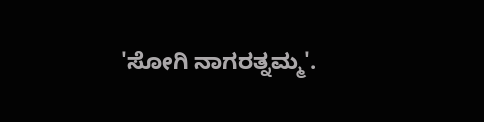'ಸೋಗಿ ನಾಗರತ್ನಮ್ಮ'.